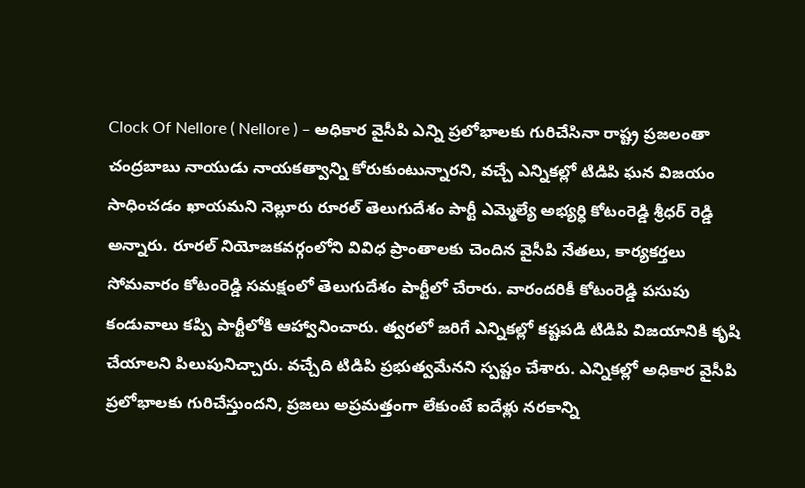Clock Of Nellore ( Nellore ) – అధికార వైసీపి ఎన్ని ప్రలోభాలకు గురిచేసినా రాష్ట్ర ప్రజలంతా చంద్రబాబు నాయుడు నాయకత్వాన్ని కోరుకుంటున్నారని, వచ్చే ఎన్నికల్లో టిడిపి ఘన విజయం సాధించడం ఖాయమని నెల్లూరు రూరల్ తెలుగుదేశం పార్టీ ఎమ్మెల్యే అభ్యర్ధి కోటంరెడ్డి శ్రీధర్ రెడ్డి అన్నారు. రూరల్ నియోజకవర్గంలోని వివిధ ప్రాంతాలకు చెందిన వైసీపి నేతలు, కార్యకర్తలు సోమవారం కోటంరెడ్డి సమక్షంలో తెలుగుదేశం పార్టీలో చేరారు. వారందరికీ కోటంరెడ్డి పసుపు కండువాలు కప్పి పార్టీలోకి ఆహ్వానించారు. త్వరలో జరిగే ఎన్నికల్లో కష్టపడి టిడిపి విజయానికి కృషి చేయాలని పిలుపునిచ్చారు. వచ్చేది టిడిపి ప్రభుత్వమేనని స్పష్టం చేశారు. ఎన్నికల్లో అధికార వైసీపి ప్రలోభాలకు గురిచేస్తుందని, ప్రజలు అప్రమత్తంగా లేకుంటే ఐదేళ్లు నరకాన్ని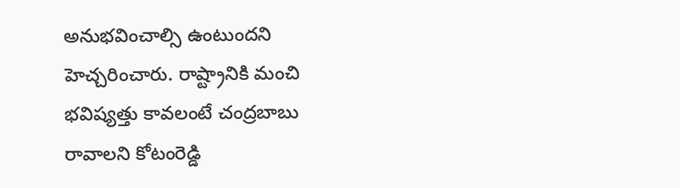అనుభవించాల్సి ఉంటుందని హెచ్చరించారు. రాష్ట్రానికి మంచి భవిష్యత్తు కావలంటే చంద్రబాబు రావాలని కోటంరెడ్డి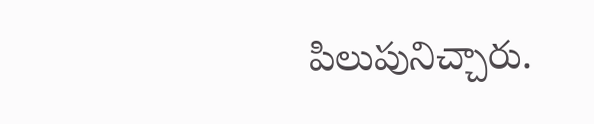పిలుపునిచ్చారు.